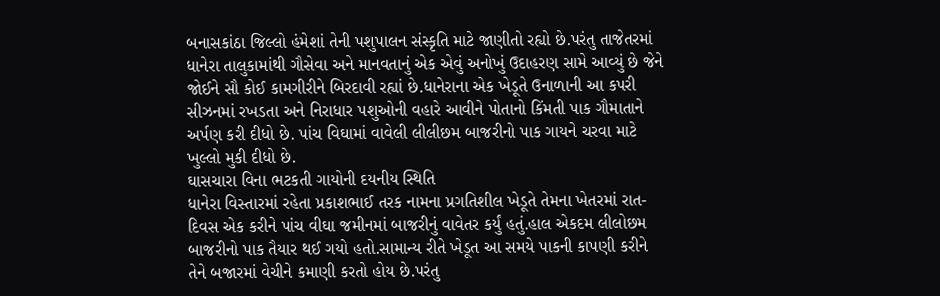બનાસકાંઠા જિલ્લો હંમેશાં તેની પશુપાલન સંસ્કૃતિ માટે જાણીતો રહ્યો છે.પરંતુ તાજેતરમાં ધાનેરા તાલુકામાંથી ગૌસેવા અને માનવતાનું એક એવું અનોખું ઉદાહરણ સામે આવ્યું છે જેને જોઈને સૌ કોઈ કામગીરીને બિરદાવી રહ્યાં છે.ધાનેરાના એક ખેડૂતે ઉનાળાની આ કપરી સીઝનમાં રખડતા અને નિરાધાર પશુઓની વહારે આવીને પોતાનો કિંમતી પાક ગૌમાતાને અર્પણ કરી દીધો છે. પાંચ વિઘામાં વાવેલી લીલીછમ બાજરીનો પાક ગાયને ચરવા માટે ખુલ્લો મુકી દીધો છે.
ઘાસચારા વિના ભટકતી ગાયોની દયનીય સ્થિતિ
ધાનેરા વિસ્તારમાં રહેતા પ્રકાશભાઈ તરક નામના પ્રગતિશીલ ખેડૂતે તેમના ખેતરમાં રાત-દિવસ એક કરીને પાંચ વીઘા જમીનમાં બાજરીનું વાવેતર કર્યું હતું.હાલ એકદમ લીલોછમ બાજરીનો પાક તૈયાર થઈ ગયો હતો.સામાન્ય રીતે ખેડૂત આ સમયે પાકની કાપણી કરીને તેને બજારમાં વેચીને કમાણી કરતો હોય છે.પરંતુ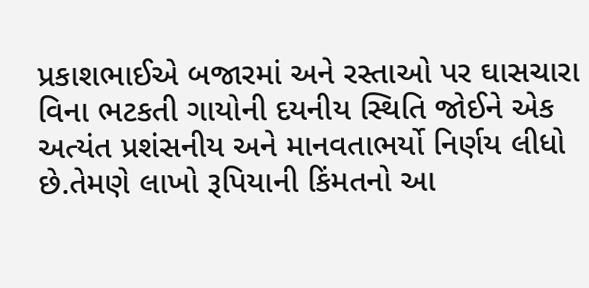પ્રકાશભાઈએ બજારમાં અને રસ્તાઓ પર ઘાસચારા વિના ભટકતી ગાયોની દયનીય સ્થિતિ જોઈને એક અત્યંત પ્રશંસનીય અને માનવતાભર્યો નિર્ણય લીધો છે.તેમણે લાખો રૂપિયાની કિંમતનો આ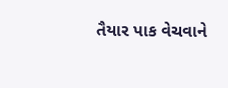તૈયાર પાક વેચવાને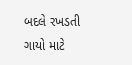બદલે રખડતી ગાયો માટે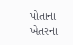પોતાના ખેતરના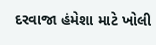દરવાજા હંમેશા માટે ખોલી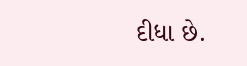દીધા છે.